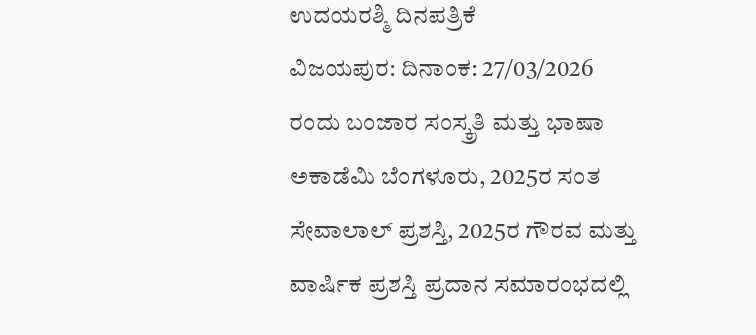ಉದಯರಶ್ಮಿ ದಿನಪತ್ರಿಕೆ
ವಿಜಯಪುರ: ದಿನಾಂಕ: 27/03/2026 ರಂದು ಬಂಜಾರ ಸಂಸ್ಕ್ರತಿ ಮತ್ತು ಭಾಷಾ ಅಕಾಡೆಮಿ ಬೆಂಗಳೂರು, 2025ರ ಸಂತ ಸೇವಾಲಾಲ್ ಪ್ರಶಸ್ತಿ, 2025ರ ಗೌರವ ಮತ್ತು ವಾರ್ಷಿಕ ಪ್ರಶಸ್ತಿ ಪ್ರದಾನ ಸಮಾರಂಭದಲ್ಲಿ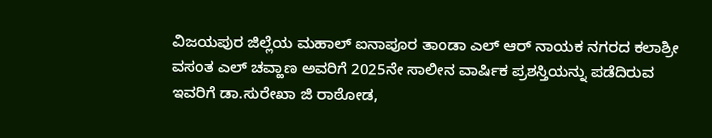ವಿಜಯಪುರ ಜಿಲ್ಲೆಯ ಮಹಾಲ್ ಐನಾಪೂರ ತಾಂಡಾ ಎಲ್ ಆರ್ ನಾಯಕ ನಗರದ ಕಲಾಶ್ರೀ ವಸಂತ ಎಲ್ ಚವ್ಹಾಣ ಅವರಿಗೆ 2025ನೇ ಸಾಲೀನ ವಾರ್ಷಿಕ ಪ್ರಶಸ್ತಿಯನ್ನು ಪಡೆದಿರುವ ಇವರಿಗೆ ಡಾ.ಸುರೇಖಾ ಜಿ ರಾಠೋಡ,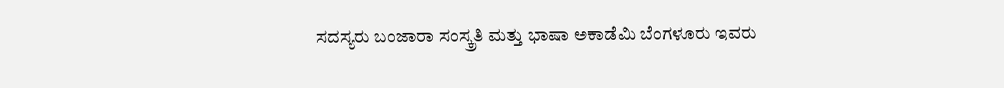ಸದಸ್ಯರು ಬಂಜಾರಾ ಸಂಸ್ಕ್ರತಿ ಮತ್ತು ಭಾಷಾ ಅಕಾಡೆಮಿ ಬೆಂಗಳೂರು ಇವರು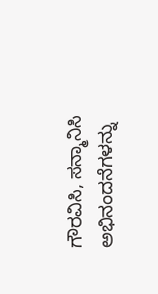ಗೌರವಿಸಿ, ಸನ್ಮಾನಿಸಿ ಅಭಿನಂದನೆಗಳನ್ನು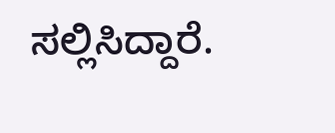ಸಲ್ಲಿಸಿದ್ದಾರೆ.